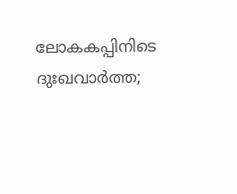ലോകകപ്പിനിടെ ദുഃഖവാർത്ത;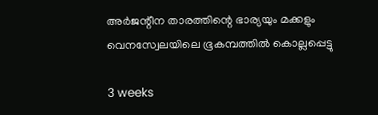അർജന്റീന താരത്തിന്റെ ഭാര്യയും മക്കളും വെനസ്വേലയിലെ ഭൂകമ്പത്തിൽ കൊല്ലപ്പെട്ടു

3 weeks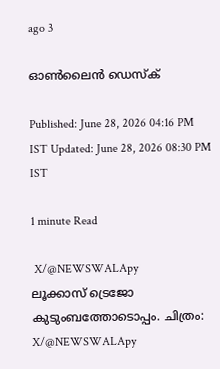ago 3

ഓൺലൈൻ ഡെസ്‌ക്

Published: June 28, 2026 04:16 PM IST Updated: June 28, 2026 08:30 PM IST

1 minute Read

 X/@NEWSWALApy
ലൂക്കാസ് ട്രെജോ കുടുംബത്തോടൊപ്പം. ചിത്രം: X/@NEWSWALApy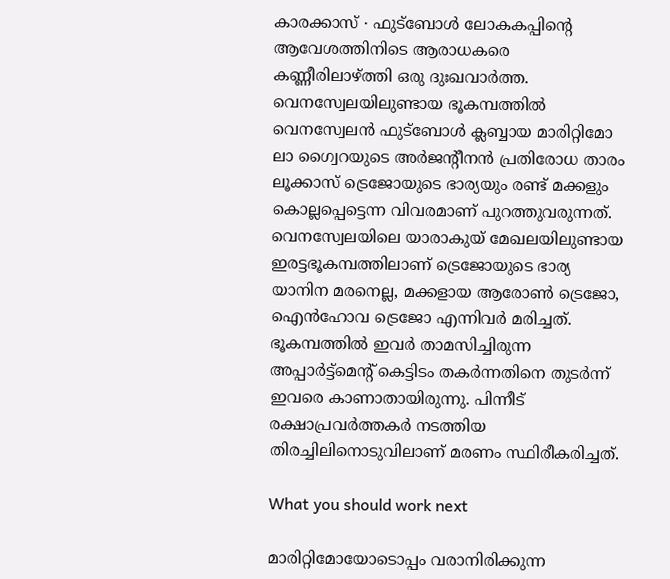കാരക്കാസ് ∙ ഫുട്ബോൾ ലോകകപ്പിന്റെ ആവേശത്തിനിടെ ആരാധകരെ കണ്ണീരിലാഴ്ത്തി ഒരു ദുഃഖവാർത്ത. വെനസ്വേലയിലുണ്ടായ ഭൂകമ്പത്തിൽ വെനസ്വേലൻ ഫുട്ബോൾ ക്ലബ്ബായ മാരിറ്റിമോ ലാ ഗ്വൈറയുടെ അർജന്റീനൻ പ്രതിരോധ താരം ലൂക്കാസ് ട്രെജോയുടെ ഭാര്യയും രണ്ട് മക്കളും കൊല്ലപ്പെട്ടെന്ന വിവരമാണ് പുറത്തുവരുന്നത്. വെനസ്വേലയിലെ യാരാകുയ് മേഖലയിലുണ്ടായ ഇരട്ടഭൂകമ്പത്തിലാണ് ട്രെജോയുടെ ഭാര്യ യാനിന മരനെല്ല, മക്കളായ ആരോൺ ട്രെജോ, ഐൻഹോവ ട്രെജോ എന്നിവർ മരിച്ചത്. ഭൂകമ്പത്തിൽ ഇവർ താമസിച്ചിരുന്ന അപ്പാർട്ട്മെന്റ് കെട്ടിടം തകർന്നതിനെ തുടർന്ന് ഇവരെ കാണാതായിരുന്നു. പിന്നീട് രക്ഷാപ്രവർത്തകർ നടത്തിയ തിരച്ചിലിനൊടുവിലാണ് മരണം സ്ഥിരീകരിച്ചത്.

What you should work next

മാരിറ്റിമോയോടൊപ്പം വരാനിരിക്കുന്ന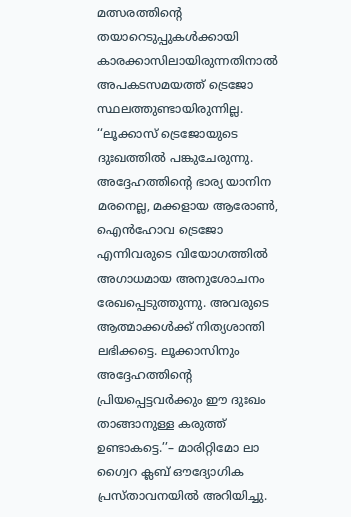മത്സരത്തിന്റെ തയാറെടുപ്പുകൾക്കായി കാരക്കാസിലായിരുന്നതിനാൽ അപകടസമയത്ത് ട്രെജോ സ്ഥലത്തുണ്ടായിരുന്നില്ല. ‘‘ലൂക്കാസ് ട്രെജോയുടെ ദുഃഖത്തിൽ പങ്കുചേരുന്നു. അദ്ദേഹത്തിന്റെ ഭാര്യ യാനിന മരനെല്ല, മക്കളായ ആരോൺ, ഐൻഹോവ ട്രെജോ എന്നിവരുടെ വിയോഗത്തിൽ അഗാധമായ അനുശോചനം രേഖപ്പെടുത്തുന്നു. അവരുടെ ആത്മാക്കൾക്ക് നിത്യശാന്തി ലഭിക്കട്ടെ. ലൂക്കാസിനും അദ്ദേഹത്തിന്റെ പ്രിയപ്പെട്ടവർക്കും ഈ ദുഃഖം താങ്ങാനുള്ള കരുത്ത് ഉണ്ടാകട്ടെ.’’– മാരിറ്റിമോ ലാ ഗ്വൈറ ക്ലബ് ഔദ്യോഗിക പ്രസ്താവനയിൽ അറിയിച്ചു.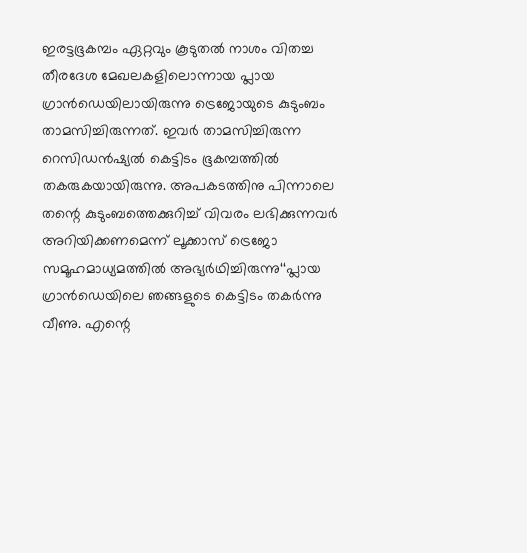ഇരട്ടഭൂകമ്പം ഏറ്റവും കൂടുതൽ നാശം വിതച്ച തീരദേശ മേഖലകളിലൊന്നായ പ്ലായ ഗ്രാൻഡെയിലായിരുന്നു ട്രെജോയുടെ കുടുംബം താമസിച്ചിരുന്നത്. ഇവർ താമസിച്ചിരുന്ന റെസിഡൻഷ്യൽ കെട്ടിടം ഭൂകമ്പത്തിൽ തകരുകയായിരുന്നു. അപകടത്തിനു പിന്നാലെ തന്റെ കുടുംബത്തെക്കുറിച്ച് വിവരം ലഭിക്കുന്നവർ അറിയിക്കണമെന്ന് ലൂക്കാസ് ട്രെജോ സമൂഹമാധ്യമത്തിൽ അഭ്യർഥിച്ചിരുന്നു‘‘പ്ലായ ഗ്രാൻഡെയിലെ ഞങ്ങളുടെ കെട്ടിടം തകർന്നു വീണു. എന്റെ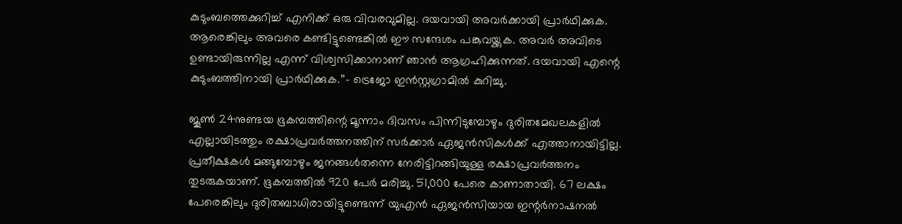കുടുംബത്തെക്കുറിച്ച് എനിക്ക് ഒരു വിവരവുമില്ല. ദയവായി അവർക്കായി പ്രാർഥിക്കുക. ആരെങ്കിലും അവരെ കണ്ടിട്ടുണ്ടെങ്കിൽ ഈ സന്ദേശം പങ്കുവയ്ക്കുക. അവർ അവിടെ ഉണ്ടായിരുന്നില്ല എന്ന് വിശ്വസിക്കാനാണ് ഞാൻ ആഗ്രഹിക്കുന്നത്. ദയവായി എന്റെ കുടുംബത്തിനായി പ്രാർഥിക്കുക.’’– ട്രെജോ ഇൻസ്റ്റഗ്രാമിൽ കുറിച്ചു.

ജൂൺ 24നുണ്ടയ ഭൂകമ്പത്തിന്റെ മൂന്നാം ദിവസം പിന്നിടുമ്പോഴും ദുരിതമേഖലകളിൽ എല്ലായിടത്തും രക്ഷാപ്രവർത്തനത്തിന് സർക്കാർ ഏജൻസികൾക്ക് എത്താനായിട്ടില്ല. പ്രതീക്ഷകൾ മങ്ങുമ്പോഴും ജനങ്ങൾതന്നെ നേരിട്ടിറങ്ങിയുള്ള രക്ഷാപ്രവർത്തനം തുടരുകയാണ്. ഭൂകമ്പത്തിൽ 920 പേർ മരിച്ചു. 51,000 പേരെ കാണാതായി. 67 ലക്ഷം പേരെങ്കിലും ദുരിതബാധിരായിട്ടുണ്ടെന്ന് യുഎൻ ഏജൻസിയായ ഇന്റർനാഷനൽ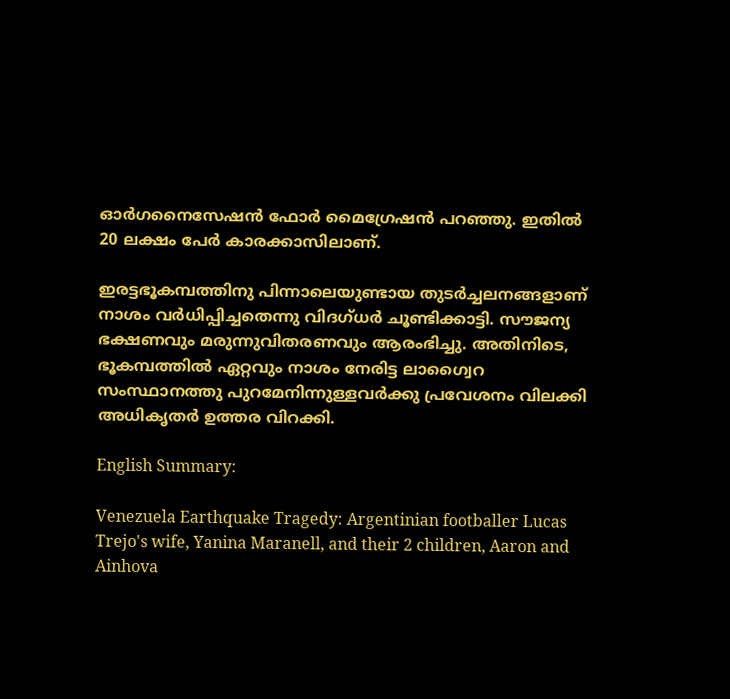ഓർഗനൈസേഷൻ ഫോർ മൈഗ്രേഷൻ പറഞ്ഞു. ഇതിൽ 20 ലക്ഷം പേർ കാരക്കാസിലാണ്.

ഇരട്ടഭൂകമ്പത്തിനു പിന്നാലെയുണ്ടായ തുടർച്ചലനങ്ങളാണ് നാശം വർധിപ്പിച്ചതെന്നു വിദഗ്ധർ ചൂണ്ടിക്കാട്ടി. സൗജന്യ ഭക്ഷണവും മരുന്നുവിതരണവും ആരംഭിച്ചു. അതിനിടെ, ഭൂകമ്പത്തിൽ ഏറ്റവും നാശം നേരിട്ട ലാഗ്വൈറ സംസ്ഥാനത്തു പുറമേനിന്നുള്ളവർക്കു പ്രവേശനം വിലക്കി അധികൃതർ ഉത്തര വിറക്കി.

English Summary:

Venezuela Earthquake Tragedy: Argentinian footballer Lucas Trejo's wife, Yanina Maranell, and their 2 children, Aaron and Ainhova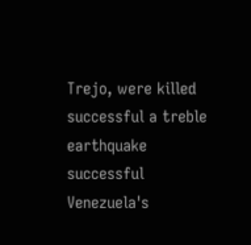Trejo, were killed successful a treble earthquake successful Venezuela's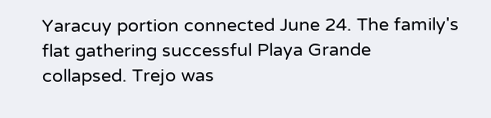Yaracuy portion connected June 24. The family's flat gathering successful Playa Grande collapsed. Trejo was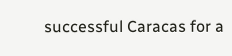successful Caracas for a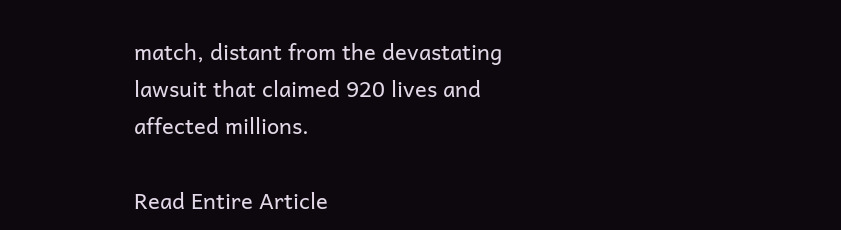match, distant from the devastating lawsuit that claimed 920 lives and affected millions.

Read Entire Article